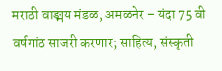मराठी वाङ्मय मंडळ, अमळनेर – यंदा 75 वी वर्षगांठ साजरी करणार; साहित्य, संस्कृती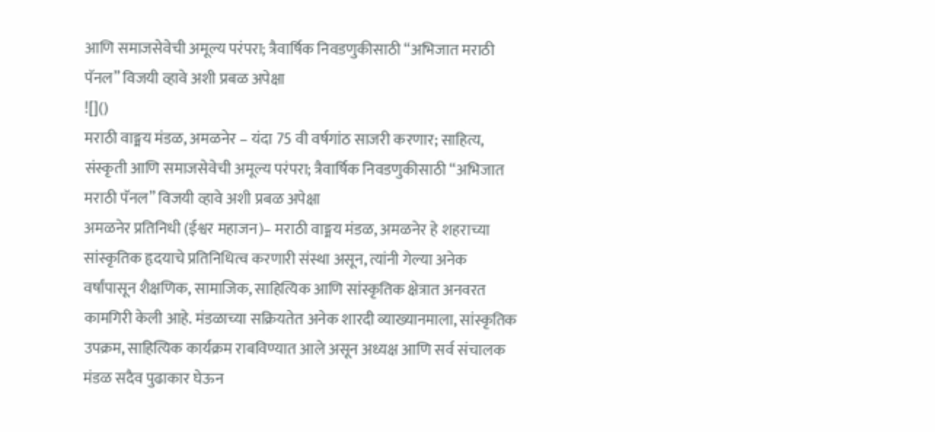आणि समाजसेवेची अमूल्य परंपरा; त्रैवार्षिक निवडणुकीसाठी “अभिजात मराठी पॅनल” विजयी व्हावे अशी प्रबळ अपेक्षा
![]()
मराठी वाङ्मय मंडळ, अमळनेर – यंदा 75 वी वर्षगांठ साजरी करणार; साहित्य, संस्कृती आणि समाजसेवेची अमूल्य परंपरा; त्रैवार्षिक निवडणुकीसाठी “अभिजात मराठी पॅनल” विजयी व्हावे अशी प्रबळ अपेक्षा
अमळनेर प्रतिनिधी (ईश्वर महाजन)– मराठी वाङ्मय मंडळ, अमळनेर हे शहराच्या सांस्कृतिक हृदयाचे प्रतिनिधित्व करणारी संस्था असून, त्यांनी गेल्या अनेक वर्षांपासून शैक्षणिक, सामाजिक, साहित्यिक आणि सांस्कृतिक क्षेत्रात अनवरत कामगिरी केली आहे. मंडळाच्या सक्रियतेत अनेक शारदी व्याख्यानमाला, सांस्कृतिक उपक्रम, साहित्यिक कार्यक्रम राबविण्यात आले असून अध्यक्ष आणि सर्व संचालक मंडळ सदैव पुढाकार घेऊन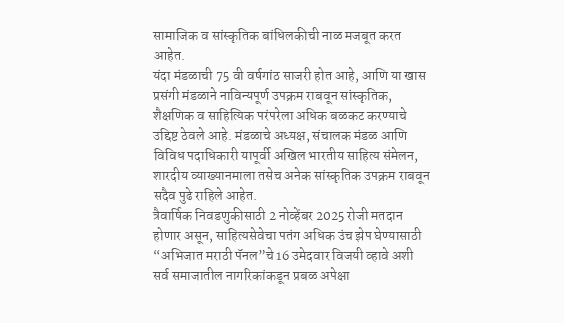सामाजिक व सांस्कृतिक बांधिलकीची नाळ मजबूत करत आहेत.
यंदा मंडळाची 75 वी वर्षगांठ साजरी होत आहे, आणि या खास प्रसंगी मंडळाने नाविन्यपूर्ण उपक्रम राबवून सांस्कृतिक, शैक्षणिक व साहित्यिक परंपरेला अधिक बळकट करण्याचे उद्दिष्ट ठेवले आहे. मंडळाचे अध्यक्ष, संचालक मंडळ आणि विविध पदाधिकारी यापूर्वी अखिल भारतीय साहित्य संमेलन, शारदीय व्याख्यानमाला तसेच अनेक सांस्कृतिक उपक्रम राबवून सदैव पुढे राहिले आहेत.
त्रैवार्षिक निवडणुकीसाठी 2 नोव्हेंबर 2025 रोजी मतदान होणार असून, साहित्यसेवेचा पतंग अधिक उंच झेप घेण्यासाठी “अभिजात मराठी पॅनल”चे 16 उमेदवार विजयी व्हावे अशी सर्व समाजातील नागरिकांकडून प्रबळ अपेक्षा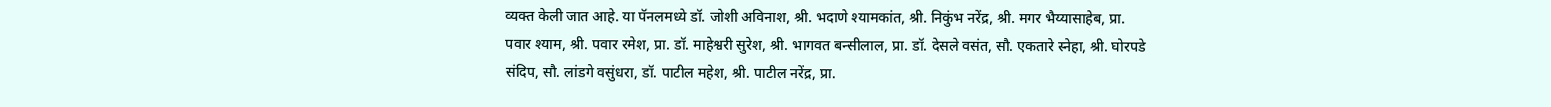व्यक्त केली जात आहे. या पॅनलमध्ये डॉ. जोशी अविनाश, श्री. भदाणे श्यामकांत, श्री. निकुंभ नरेंद्र, श्री. मगर भैय्यासाहेब, प्रा. पवार श्याम, श्री. पवार रमेश, प्रा. डॉ. माहेश्वरी सुरेश, श्री. भागवत बन्सीलाल, प्रा. डॉ. देसले वसंत, सौ. एकतारे स्नेहा, श्री. घोरपडे संदिप, सौ. लांडगे वसुंधरा, डॉ. पाटील महेश, श्री. पाटील नरेंद्र, प्रा.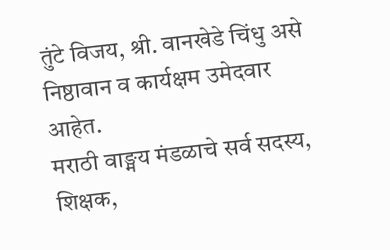तुंटे विजय, श्री. वानखेडे चिंधु असे निष्ठावान व कार्यक्षम उमेदवार आहेत.
मराठी वाङ्मय मंडळाचे सर्व सदस्य, शिक्षक,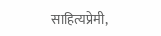साहित्यप्रेमी,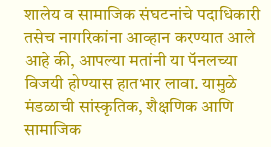शालेय व सामाजिक संघटनांचे पदाधिकारी तसेच नागरिकांना आव्हान करण्यात आले आहे की, आपल्या मतांनी या पॅनलच्या विजयी होण्यास हातभार लावा. यामुळे मंडळाची सांस्कृतिक, शैक्षणिक आणि सामाजिक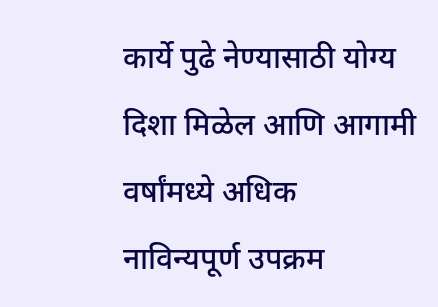कार्ये पुढे नेण्यासाठी योग्य दिशा मिळेल आणि आगामी वर्षांमध्ये अधिक नाविन्यपूर्ण उपक्रम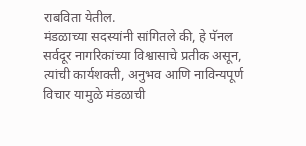राबविता येतील.
मंडळाच्या सदस्यांनी सांगितले की, हे पॅनल सर्वदूर नागरिकांच्या विश्वासाचे प्रतीक असून, त्यांची कार्यशक्ती, अनुभव आणि नाविन्यपूर्ण विचार यामुळे मंडळाची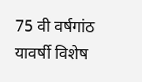75 वी वर्षगांठ यावर्षी विशेष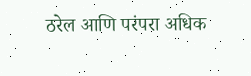ठरेल आणि परंपरा अधिक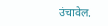उंचावेल.